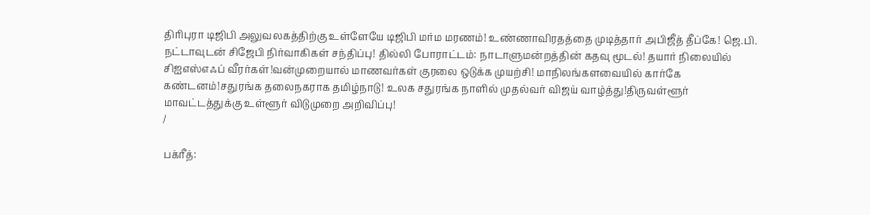திரிபுரா டிஜிபி அலுவலகத்திற்கு உள்ளேயே டிஜிபி மர்ம மரணம்! உண்ணாவிரதத்தை முடித்தார் அபிஜீத் தீப்கே! ஜெ.பி. நட்டாவுடன் சிஜேபி நிர்வாகிகள் சந்திப்பு! தில்லி போராட்டம்: நாடாளுமன்றத்தின் கதவு மூடல்! தயார் நிலையில் சிஐஎஸ்எஃப் வீரர்கள்!வன்முறையால் மாணவர்கள் குரலை ஒடுக்க முயற்சி! மாநிலங்களவையில் கார்கே கண்டனம்!சதுரங்க தலைநகராக தமிழ்நாடு! உலக சதுரங்க நாளில் முதல்வர் விஜய் வாழ்த்து!திருவள்ளூர் மாவட்டத்துக்கு உள்ளூர் விடுமுறை அறிவிப்பு!
/

பக்ரீத்: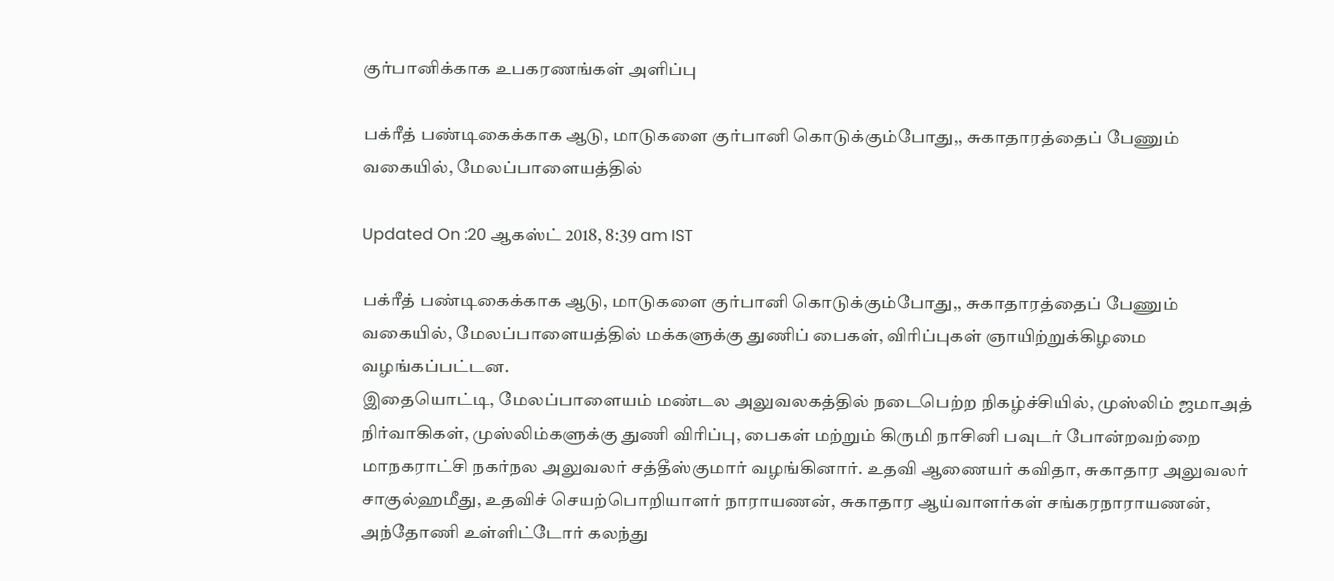குர்பானிக்காக உபகரணங்கள் அளிப்பு

பக்ரீத் பண்டிகைக்காக ஆடு, மாடுகளை குர்பானி கொடுக்கும்போது,, சுகாதாரத்தைப் பேணும் வகையில், மேலப்பாளையத்தில்

Updated On :20 ஆகஸ்ட் 2018, 8:39 am IST

பக்ரீத் பண்டிகைக்காக ஆடு, மாடுகளை குர்பானி கொடுக்கும்போது,, சுகாதாரத்தைப் பேணும் வகையில், மேலப்பாளையத்தில் மக்களுக்கு துணிப் பைகள், விரிப்புகள் ஞாயிற்றுக்கிழமை வழங்கப்பட்டன.
இதையொட்டி, மேலப்பாளையம் மண்டல அலுவலகத்தில் நடைபெற்ற நிகழ்ச்சியில், முஸ்லிம் ஜமாஅத் நிர்வாகிகள், முஸ்லிம்களுக்கு துணி விரிப்பு, பைகள் மற்றும் கிருமி நாசினி பவுடர் போன்றவற்றை மாநகராட்சி நகர்நல அலுவலர் சத்தீஸ்குமார் வழங்கினார். உதவி ஆணையர் கவிதா, சுகாதார அலுவலர் சாகுல்ஹமீது, உதவிச் செயற்பொறியாளர் நாராயணன், சுகாதார ஆய்வாளர்கள் சங்கரநாராயணன், அந்தோணி உள்ளிட்டோர் கலந்து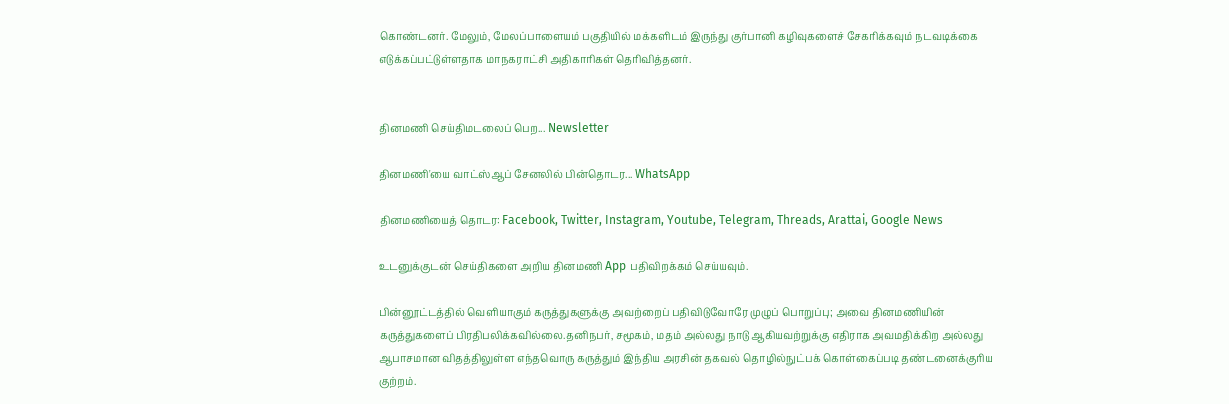கொண்டனர். மேலும், மேலப்பாளையம் பகுதியில் மக்களிடம் இருந்து குர்பானி கழிவுகளைச் சேகரிக்கவும் நடவடிக்கை எடுக்கப்பட்டுள்ளதாக மாநகராட்சி அதிகாரிகள் தெரிவித்தனர்.


தினமணி செய்திமடலைப் பெற... Newsletter

தினமணி'யை வாட்ஸ்ஆப் சேனலில் பின்தொடர... WhatsApp

தினமணியைத் தொடர: Facebook, Twitter, Instagram, Youtube, Telegram, Threads, Arattai, Google News

உடனுக்குடன் செய்திகளை அறிய தினமணி App பதிவிறக்கம் செய்யவும்.

பின்னூட்டத்தில் வெளியாகும் கருத்துகளுக்கு அவற்றைப் பதிவிடுவோரே முழுப் பொறுப்பு; அவை தினமணியின் கருத்துகளைப் பிரதிபலிக்கவில்லை.தனிநபர், சமூகம், மதம் அல்லது நாடு ஆகியவற்றுக்கு எதிராக அவமதிக்கிற அல்லது ஆபாசமான விதத்திலுள்ள எந்தவொரு கருத்தும் இந்திய அரசின் தகவல் தொழில்நுட்பக் கொள்கைப்படி தண்டனைக்குரிய குற்றம்.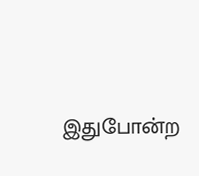இதுபோன்ற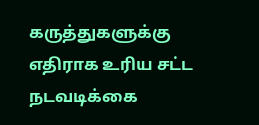கருத்துகளுக்கு எதிராக உரிய சட்ட நடவடிக்கை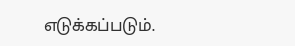எடுக்கப்படும்.